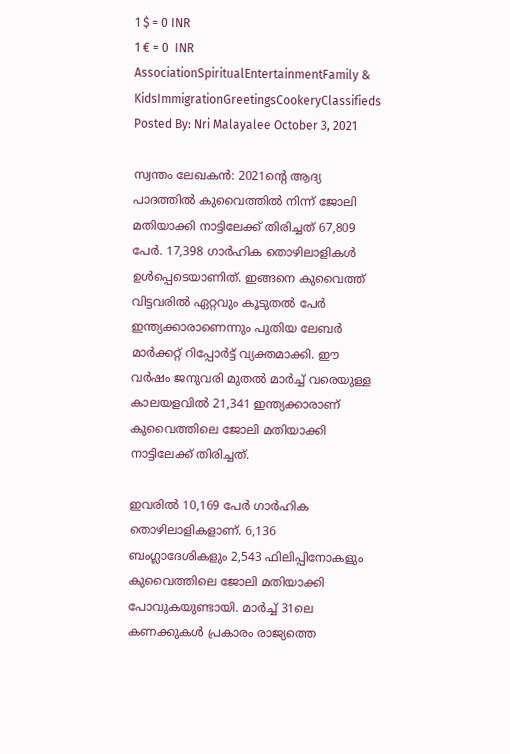1 $ = 0 INR
1 € = 0  INR
AssociationSpiritualEntertainmentFamily & KidsImmigrationGreetingsCookeryClassifieds
Posted By: Nri Malayalee October 3, 2021

സ്വന്തം ലേഖകൻ: 2021ന്റെ ആദ്യ പാദത്തില്‍ കുവൈത്തില്‍ നിന്ന് ജോലി മതിയാക്കി നാട്ടിലേക്ക് തിരിച്ചത് 67,809 പേര്‍. 17,398 ഗാര്‍ഹിക തൊഴിലാളികള്‍ ഉള്‍പ്പെടെയാണിത്. ഇങ്ങനെ കുവൈത്ത് വിട്ടവരില്‍ ഏറ്റവും കൂടുതല്‍ പേര്‍ ഇന്ത്യക്കാരാണെന്നും പുതിയ ലേബര്‍ മാര്‍ക്കറ്റ് റിപ്പോര്‍ട്ട് വ്യക്തമാക്കി. ഈ വര്‍ഷം ജനുവരി മുതല്‍ മാര്‍ച്ച് വരെയുള്ള കാലയളവില്‍ 21,341 ഇന്ത്യക്കാരാണ് കുവൈത്തിലെ ജോലി മതിയാക്കി നാട്ടിലേക്ക് തിരിച്ചത്.

ഇവരില്‍ 10,169 പേര്‍ ഗാര്‍ഹിക തൊഴിലാളികളാണ്. 6,136 ബംഗ്ലാദേശികളും 2,543 ഫിലിപ്പിനോകളും കുവൈത്തിലെ ജോലി മതിയാക്കി പോവുകയുണ്ടായി. മാര്‍ച്ച് 31ലെ കണക്കുകള്‍ പ്രകാരം രാജ്യത്തെ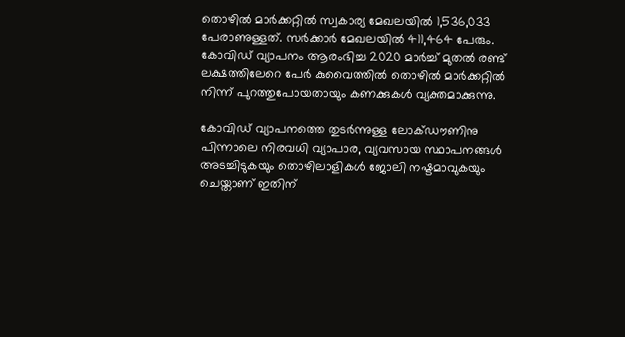തൊഴില്‍ മാര്‍ക്കറ്റില്‍ സ്വകാര്യ മേഖലയില്‍ 1,536,033 പേരാണുള്ളത്. സര്‍ക്കാര്‍ മേഖലയില്‍ 411,464 പേരും. കോവിഡ് വ്യാപനം ആരംഭിച്ച 2020 മാര്‍ച്ച് മുതല്‍ രണ്ട് ലക്ഷത്തിലേറെ പേര്‍ കുവൈത്തില്‍ തൊഴില്‍ മാര്‍ക്കറ്റില്‍ നിന്ന് പുറത്തുപോയതായും കണക്കുകള്‍ വ്യക്തമാക്കുന്നു.

കോവിഡ് വ്യാപനത്തെ തുടര്‍ന്നുള്ള ലോക്ഡൗണിനു പിന്നാലെ നിരവധി വ്യാപാര, വ്യവസായ സ്ഥാപനങ്ങള്‍ അടച്ചിടുകയും തൊഴിലാളികള്‍ ജോലി നഷ്ടമാവുകയും ചെയ്താണ് ഇതിന്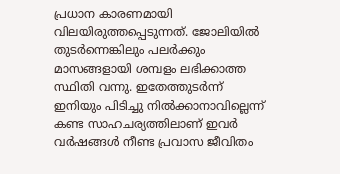പ്രധാന കാരണമായി വിലയിരുത്തപ്പെടുന്നത്. ജോലിയില്‍ തുടര്‍ന്നെങ്കിലും പലര്‍ക്കും മാസങ്ങളായി ശമ്പളം ലഭിക്കാത്ത സ്ഥിതി വന്നു. ഇതേത്തുടര്‍ന്ന് ഇനിയും പിടിച്ചു നില്‍ക്കാനാവില്ലെന്ന് കണ്ട സാഹചര്യത്തിലാണ് ഇവര്‍ വര്‍ഷങ്ങള്‍ നീണ്ട പ്രവാസ ജീവിതം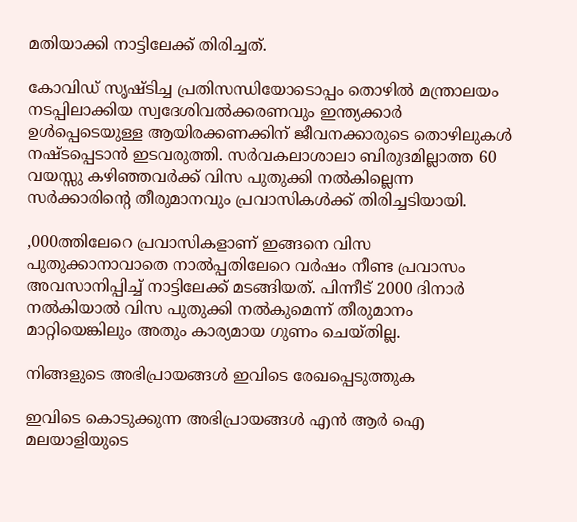മതിയാക്കി നാട്ടിലേക്ക് തിരിച്ചത്.

കോവിഡ് സൃഷ്ടിച്ച പ്രതിസന്ധിയോടൊപ്പം തൊഴില്‍ മന്ത്രാലയം നടപ്പിലാക്കിയ സ്വദേശിവല്‍ക്കരണവും ഇന്ത്യക്കാര്‍ ഉള്‍പ്പെടെയുള്ള ആയിരക്കണക്കിന് ജീവനക്കാരുടെ തൊഴിലുകള്‍ നഷ്ടപ്പെടാന്‍ ഇടവരുത്തി. സര്‍വകലാശാലാ ബിരുദമില്ലാത്ത 60 വയസ്സു കഴിഞ്ഞവര്‍ക്ക് വിസ പുതുക്കി നല്‍കില്ലെന്ന സര്‍ക്കാരിന്റെ തീരുമാനവും പ്രവാസികള്‍ക്ക് തിരിച്ചടിയായി.

,000ത്തിലേറെ പ്രവാസികളാണ് ഇങ്ങനെ വിസ പുതുക്കാനാവാതെ നാല്‍പ്പതിലേറെ വര്‍ഷം നീണ്ട പ്രവാസം അവസാനിപ്പിച്ച് നാട്ടിലേക്ക് മടങ്ങിയത്. പിന്നീട് 2000 ദിനാര്‍ നല്‍കിയാല്‍ വിസ പുതുക്കി നല്‍കുമെന്ന് തീരുമാനം മാറ്റിയെങ്കിലും അതും കാര്യമായ ഗുണം ചെയ്തില്ല.

നിങ്ങളുടെ അഭിപ്രായങ്ങള്‍ ഇവിടെ രേഖപ്പെടുത്തുക

ഇവിടെ കൊടുക്കുന്ന അഭിപ്രായങ്ങള്‍ എന്‍ ആര്‍ ഐ മലയാളിയുടെ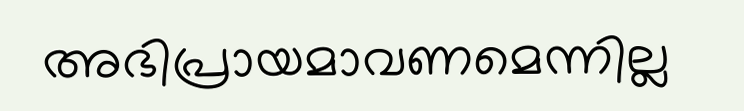അഭിപ്രായമാവണമെന്നില്ല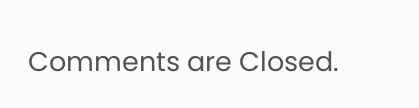Comments are Closed.